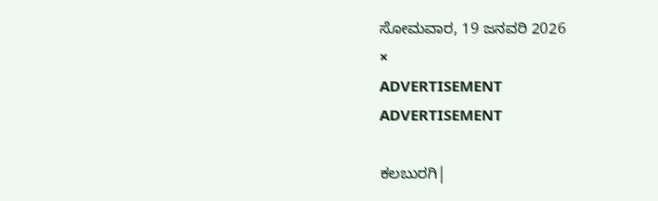ಸೋಮವಾರ, 19 ಜನವರಿ 2026
×
ADVERTISEMENT
ADVERTISEMENT

ಕಲಬುರಗಿ|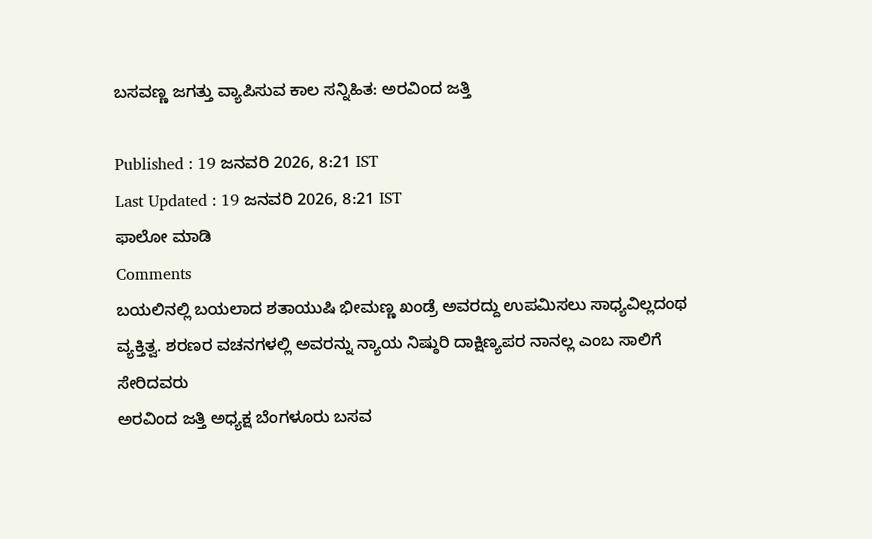ಬಸವಣ್ಣ ಜಗತ್ತು ವ್ಯಾಪಿಸುವ ಕಾಲ ಸನ್ನಿಹಿತ: ಅರವಿಂದ ಜತ್ತಿ

Published : 19 ಜನವರಿ 2026, 8:21 IST
Last Updated : 19 ಜನವರಿ 2026, 8:21 IST
ಫಾಲೋ ಮಾಡಿ
Comments
ಬಯಲಿನಲ್ಲಿ ಬಯಲಾದ ಶತಾಯುಷಿ ಭೀಮಣ್ಣ ಖಂಡ್ರೆ ಅವರದ್ದು ಉಪಮಿಸಲು ಸಾಧ್ಯವಿಲ್ಲದಂಥ ವ್ಯಕ್ತಿತ್ವ. ಶರಣರ ವಚನಗಳಲ್ಲಿ ಅವರನ್ನು ನ್ಯಾಯ ನಿಷ್ಠುರಿ ದಾಕ್ಷಿಣ್ಯಪರ ನಾನಲ್ಲ ಎಂಬ ಸಾಲಿಗೆ ಸೇರಿದವರು
ಅರವಿಂದ ಜತ್ತಿ ಅಧ್ಯಕ್ಷ ಬೆಂಗಳೂರು ಬಸವ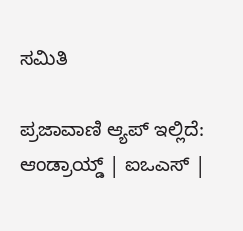ಸಮಿತಿ

ಪ್ರಜಾವಾಣಿ ಆ್ಯಪ್ ಇಲ್ಲಿದೆ: ಆಂಡ್ರಾಯ್ಡ್ | ಐಒಎಸ್ |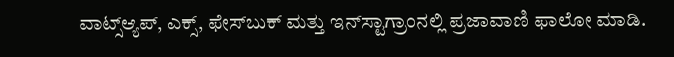ವಾಟ್ಸ್ಆ್ಯಪ್, ಎಕ್ಸ್, ಫೇಸ್‌ಬುಕ್ ಮತ್ತು ಇನ್‌ಸ್ಟಾಗ್ರಾಂನಲ್ಲಿ ಪ್ರಜಾವಾಣಿ ಫಾಲೋ ಮಾಡಿ.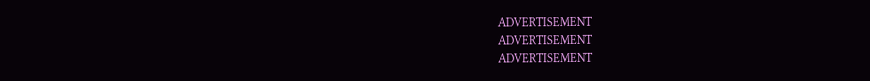ADVERTISEMENT
ADVERTISEMENT
ADVERTISEMENT